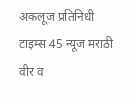अकलूज प्रतिनिधी
टाइम्स 45 न्यूज मराठी
वीर व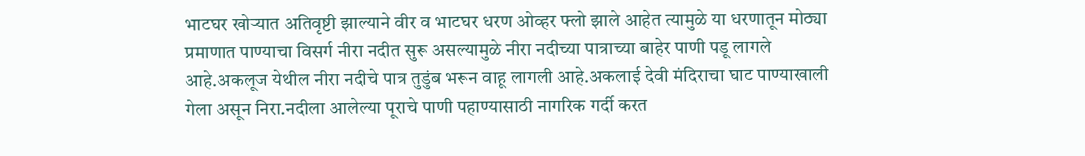भाटघर खोऱ्यात अतिवृष्टी झाल्याने वीर व भाटघर धरण ओव्हर फ्लो झाले आहेत त्यामुळे या धरणातून मोठ्या प्रमाणात पाण्याचा विसर्ग नीरा नदीत सुरू असल्यामुळे नीरा नदीच्या पात्राच्या बाहेर पाणी पडू लागले आहे.अकलूज येथील नीरा नदीचे पात्र तुडुंब भरून वाहू लागली आहे.अकलाई देवी मंदिराचा घाट पाण्याखाली गेला असून निरा.नदीला आलेल्या पूराचे पाणी पहाण्यासाठी नागरिक गर्दी करत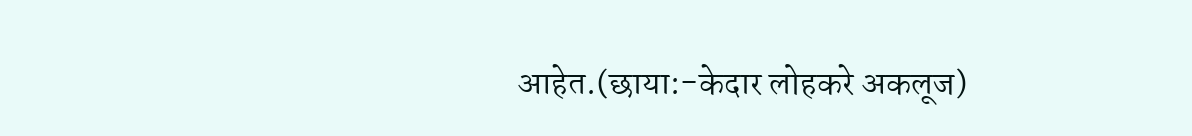आहेत.(छाया:-केदार लोहकरे अकलूज)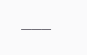___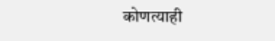कोणत्याही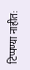टिप्पण्या नाहीत: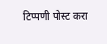टिप्पणी पोस्ट करा